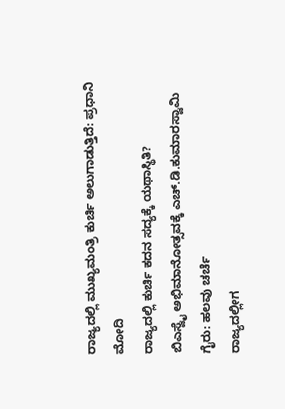ರಾಜ್ಯದಲ್ಲಿ ಮುಖ್ಯಮಂತ್ರಿ ಕುರ್ಚಿ ಅಲುಗಾಡುತ್ತಿದೆ: ಪ್ರಧಾನಿ ಮೋದಿ
ರಾಜ್ಯದಲ್ಲಿ ಕುರ್ಚಿ ಕದನ ಸದ್ಯಕ್ಕೆ ಯಥಾಸ್ಥಿತಿ?
ಬಿಎಸ್ವೈ ಅಭಿಮಾನೋತ್ಸವಕ್ಕೆ ಎಚ್.ಡಿ.ಕುಮಾರಸ್ವಾಮಿ ಗೈರು: ಹಲವು ಚರ್ಚೆ
ರಾಜ್ಯದಲ್ಲೀಗ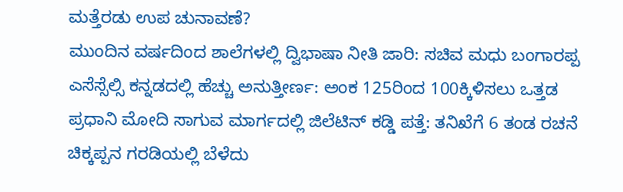ಮತ್ತೆರಡು ಉಪ ಚುನಾವಣೆ?
ಮುಂದಿನ ವರ್ಷದಿಂದ ಶಾಲೆಗಳಲ್ಲಿ ದ್ವಿಭಾಷಾ ನೀತಿ ಜಾರಿ: ಸಚಿವ ಮಧು ಬಂಗಾರಪ್ಪ
ಎಸೆಸ್ಸೆಲ್ಸಿ ಕನ್ನಡದಲ್ಲಿ ಹೆಚ್ಚು ಅನುತ್ತೀರ್ಣ: ಅಂಕ 125ರಿಂದ 100ಕ್ಕಿಳಿಸಲು ಒತ್ತಡ
ಪ್ರಧಾನಿ ಮೋದಿ ಸಾಗುವ ಮಾರ್ಗದಲ್ಲಿ ಜಿಲೆಟಿನ್ ಕಡ್ಡಿ ಪತ್ತೆ: ತನಿಖೆಗೆ 6 ತಂಡ ರಚನೆ
ಚಿಕ್ಕಪ್ಪನ ಗರಡಿಯಲ್ಲಿ ಬೆಳೆದು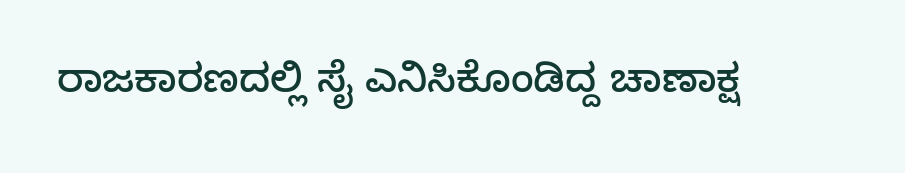ರಾಜಕಾರಣದಲ್ಲಿ ಸೈ ಎನಿಸಿಕೊಂಡಿದ್ದ ಚಾಣಾಕ್ಷ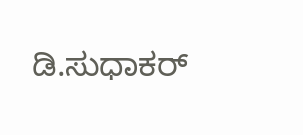ಡಿ.ಸುಧಾಕರ್